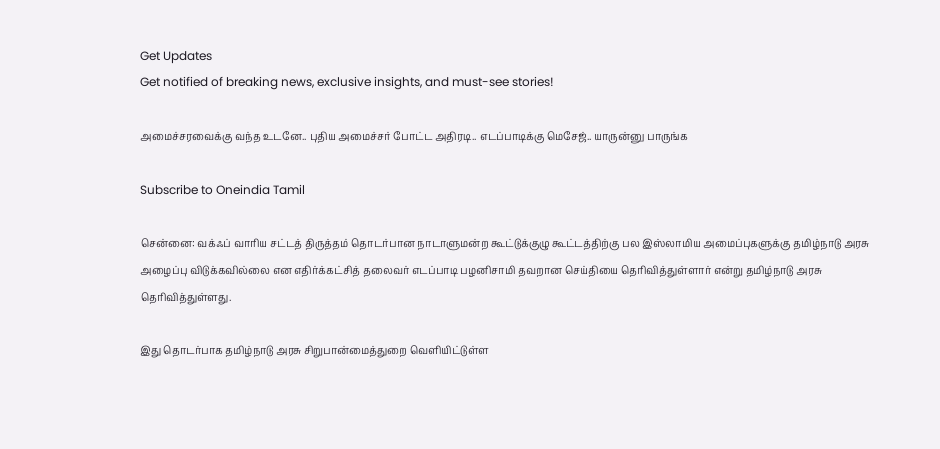Get Updates
Get notified of breaking news, exclusive insights, and must-see stories!

அமைச்சரவைக்கு வந்த உடனே.. புதிய அமைச்சர் போட்ட அதிரடி.. எடப்பாடிக்கு மெசேஜ்.. யாருன்னு பாருங்க

Subscribe to Oneindia Tamil

சென்னை: வக்ஃப் வாரிய சட்டத் திருத்தம் தொடர்பான நாடாளுமன்ற கூட்டுக்குழு கூட்டத்திற்கு பல இஸ்லாமிய அமைப்புகளுக்கு தமிழ்நாடு அரசு அழைப்பு விடுக்கவில்லை என எதிர்க்கட்சித் தலைவர் எடப்பாடி பழனிசாமி தவறான செய்தியை தெரிவித்துள்ளார் என்று தமிழ்நாடு அரசு தெரிவித்துள்ளது.

இது தொடர்பாக தமிழ்நாடு அரசு சிறுபான்மைத்துறை வெளியிட்டுள்ள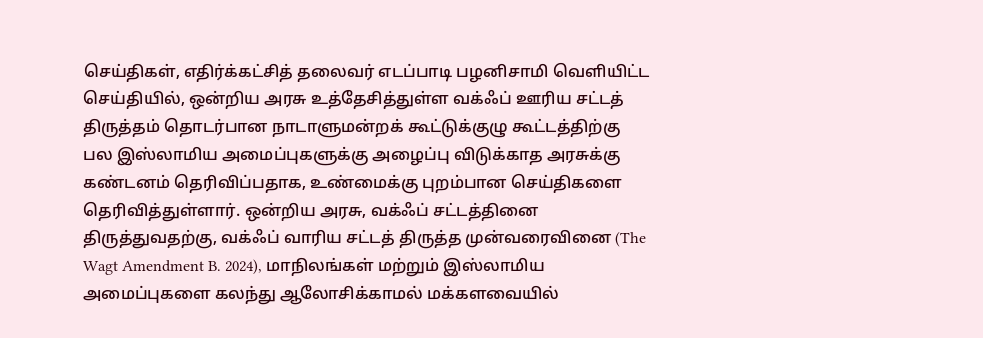செய்திகள், எதிர்க்கட்சித் தலைவர் எடப்பாடி பழனிசாமி வெளியிட்ட செய்தியில், ஒன்றிய அரசு உத்தேசித்துள்ள வக்ஃப் ஊரிய சட்டத் திருத்தம் தொடர்பான நாடாளுமன்றக் கூட்டுக்குழு கூட்டத்திற்கு பல இஸ்லாமிய அமைப்புகளுக்கு அழைப்பு விடுக்காத அரசுக்கு கண்டனம் தெரிவிப்பதாக, உண்மைக்கு புறம்பான செய்திகளை தெரிவித்துள்ளார். ஒன்றிய அரசு, வக்ஃப் சட்டத்தினை திருத்துவதற்கு, வக்ஃப் வாரிய சட்டத் திருத்த முன்வரைவினை (The Wagt Amendment B. 2024), மாநிலங்கள் மற்றும் இஸ்லாமிய அமைப்புகளை கலந்து ஆலோசிக்காமல் மக்களவையில்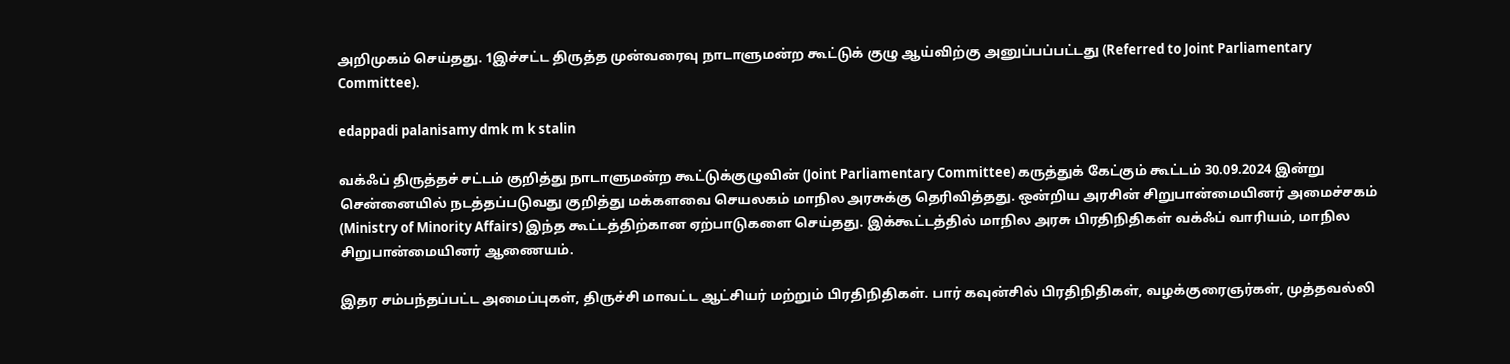அறிமுகம் செய்தது. 1இச்சட்ட திருத்த முன்வரைவு நாடாளுமன்ற கூட்டுக் குழு ஆய்விற்கு அனுப்பப்பட்டது (Referred to Joint Parliamentary Committee).

edappadi palanisamy dmk m k stalin

வக்ஃப் திருத்தச் சட்டம் குறித்து நாடாளுமன்ற கூட்டுக்குழுவின் (Joint Parliamentary Committee) கருத்துக் கேட்கும் கூட்டம் 30.09.2024 இன்று சென்னையில் நடத்தப்படுவது குறித்து மக்களவை செயலகம் மாநில அரசுக்கு தெரிவித்தது. ஒன்றிய அரசின் சிறுபான்மையினர் அமைச்சகம் (Ministry of Minority Affairs) இந்த கூட்டத்திற்கான ஏற்பாடுகளை செய்தது. இக்கூட்டத்தில் மாநில அரசு பிரதிநிதிகள் வக்ஃப் வாரியம், மாநில சிறுபான்மையினர் ஆணையம்.

இதர சம்பந்தப்பட்ட அமைப்புகள், திருச்சி மாவட்ட ஆட்சியர் மற்றும் பிரதிநிதிகள். பார் கவுன்சில் பிரதிநிதிகள், வழக்குரைஞர்கள், முத்தவல்லி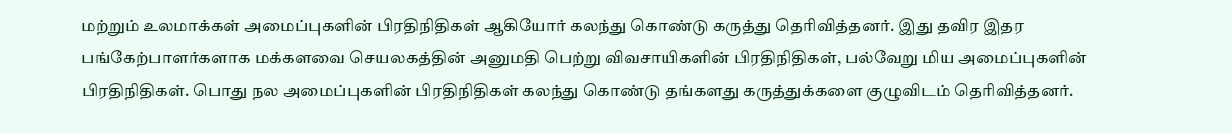மற்றும் உலமாக்கள் அமைப்புகளின் பிரதிநிதிகள் ஆகியோர் கலந்து கொண்டு கருத்து தெரிவித்தனர். இது தவிர இதர பங்கேற்பாளர்களாக மக்களவை செயலகத்தின் அனுமதி பெற்று விவசாயிகளின் பிரதிநிதிகள், பல்வேறு மிய அமைப்புகளின் பிரதிநிதிகள். பொது நல அமைப்புகளின் பிரதிநிதிகள் கலந்து கொண்டு தங்களது கருத்துக்களை குழுவிடம் தெரிவித்தனர்.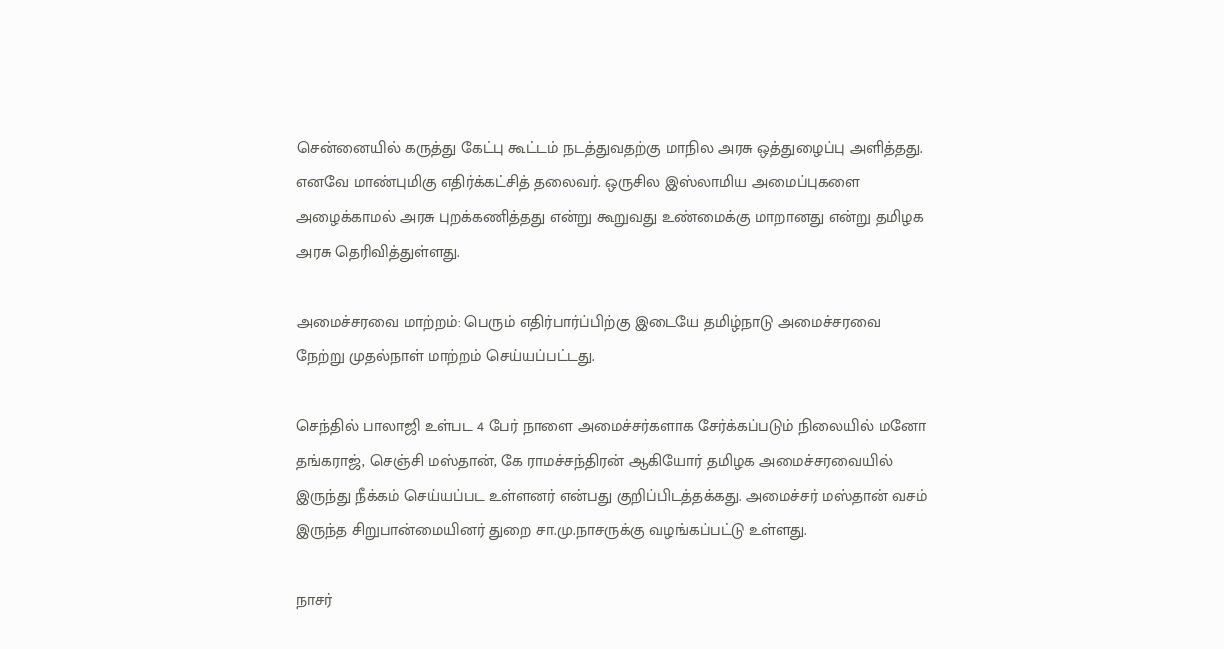சென்னையில் கருத்து கேட்பு கூட்டம் நடத்துவதற்கு மாநில அரசு ஒத்துழைப்பு அளித்தது. எனவே மாண்புமிகு எதிர்க்கட்சித் தலைவர். ஒருசில இஸ்லாமிய அமைப்புகளை அழைக்காமல் அரசு புறக்கணித்தது என்று கூறுவது உண்மைக்கு மாறானது என்று தமிழக அரசு தெரிவித்துள்ளது.

அமைச்சரவை மாற்றம்: பெரும் எதிர்பார்ப்பிற்கு இடையே தமிழ்நாடு அமைச்சரவை நேற்று முதல்நாள் மாற்றம் செய்யப்பட்டது.

செந்தில் பாலாஜி உள்பட 4 பேர் நாளை அமைச்சர்களாக சேர்க்கப்படும் நிலையில் மனோ தங்கராஜ், செஞ்சி மஸ்தான், கே ராமச்சந்திரன் ஆகியோர் தமிழக அமைச்சரவையில் இருந்து நீக்கம் செய்யப்பட உள்ளனர் என்பது குறிப்பிடத்தக்கது. அமைச்சர் மஸ்தான் வசம் இருந்த சிறுபான்மையினர் துறை சா.மு.நாசருக்கு வழங்கப்பட்டு உள்ளது.

நாசர்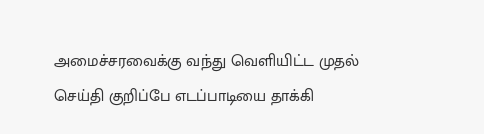அமைச்சரவைக்கு வந்து வெளியிட்ட முதல் செய்தி குறிப்பே எடப்பாடியை தாக்கி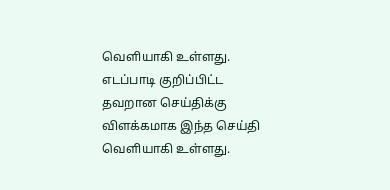வெளியாகி உள்ளது. எடப்பாடி குறிப்பிட்ட தவறான செய்திக்கு விளக்கமாக இந்த செய்தி வெளியாகி உள்ளது.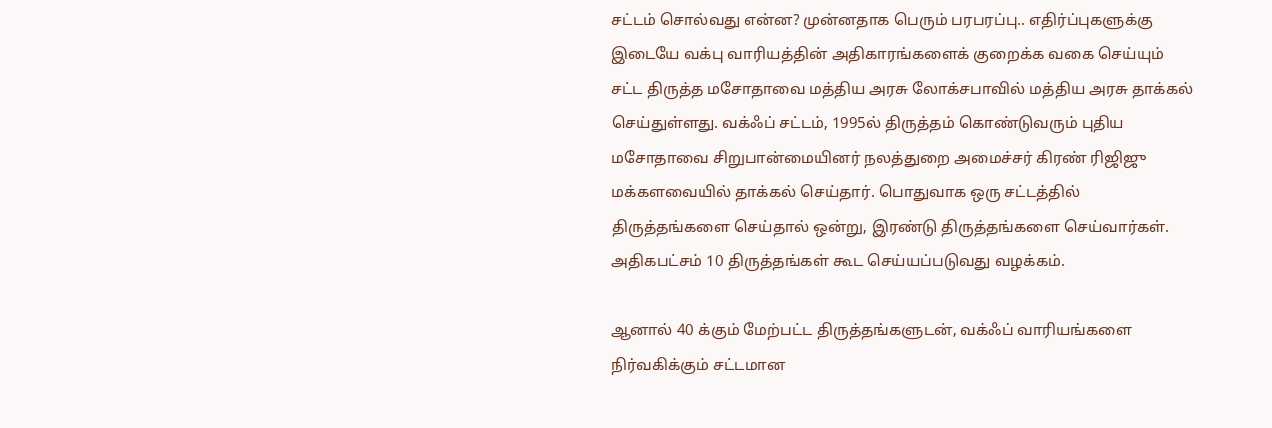சட்டம் சொல்வது என்ன? முன்னதாக பெரும் பரபரப்பு.. எதிர்ப்புகளுக்கு இடையே வக்பு வாரியத்தின் அதிகாரங்களைக் குறைக்க வகை செய்யும் சட்ட திருத்த மசோதாவை மத்திய அரசு லோக்சபாவில் மத்திய அரசு தாக்கல் செய்துள்ளது. வக்ஃப் சட்டம், 1995ல் திருத்தம் கொண்டுவரும் புதிய மசோதாவை சிறுபான்மையினர் நலத்துறை அமைச்சர் கிரண் ரிஜிஜு மக்களவையில் தாக்கல் செய்தார். பொதுவாக ஒரு சட்டத்தில் திருத்தங்களை செய்தால் ஒன்று, இரண்டு திருத்தங்களை செய்வார்கள். அதிகபட்சம் 10 திருத்தங்கள் கூட செய்யப்படுவது வழக்கம்.

ஆனால் 40 க்கும் மேற்பட்ட திருத்தங்களுடன், வக்ஃப் வாரியங்களை நிர்வகிக்கும் சட்டமான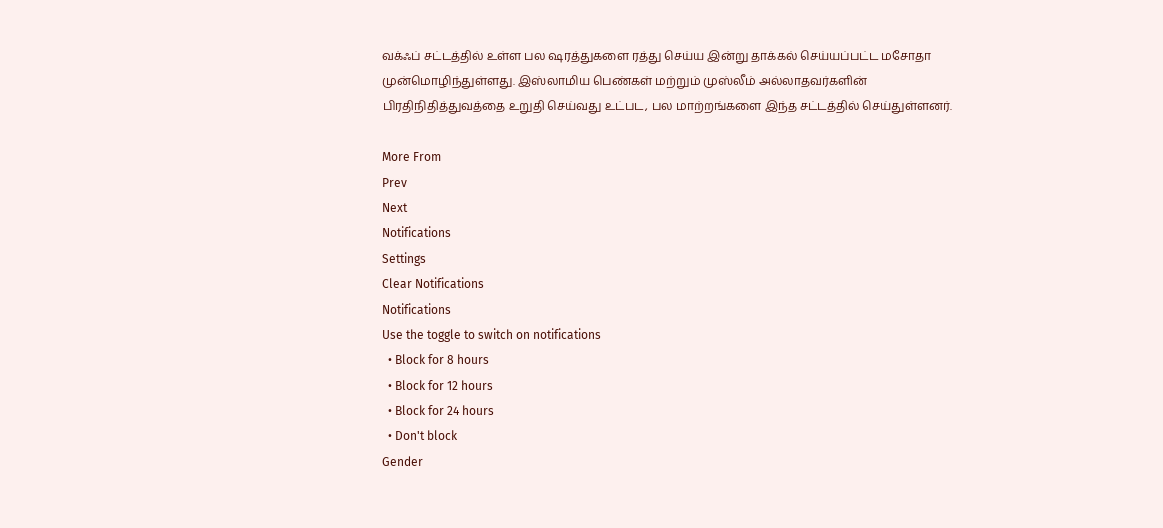வக்ஃப் சட்டத்தில் உள்ள பல ஷரத்துகளை ரத்து செய்ய இன்று தாக்கல் செய்யப்பட்ட மசோதா முன்மொழிந்துள்ளது. இஸ்லாமிய பெண்கள் மற்றும் முஸ்லீம் அல்லாதவர்களின் பிரதிநிதித்துவத்தை உறுதி செய்வது உட்பட, பல மாற்றங்களை இந்த சட்டத்தில் செய்துள்ளனர்.

More From
Prev
Next
Notifications
Settings
Clear Notifications
Notifications
Use the toggle to switch on notifications
  • Block for 8 hours
  • Block for 12 hours
  • Block for 24 hours
  • Don't block
Gender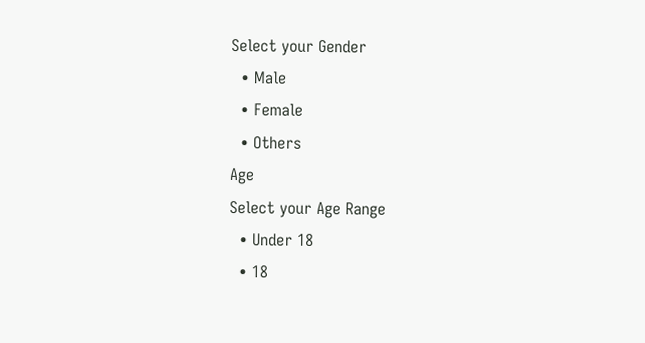Select your Gender
  • Male
  • Female
  • Others
Age
Select your Age Range
  • Under 18
  • 18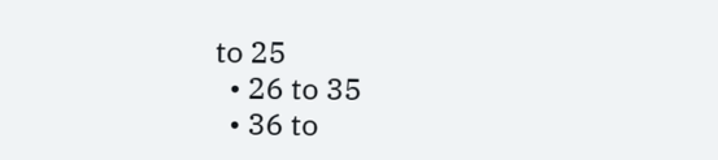to 25
  • 26 to 35
  • 36 to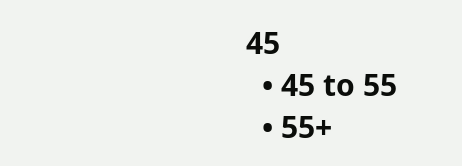45
  • 45 to 55
  • 55+